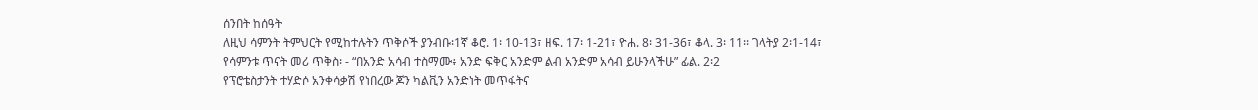ሰንበት ከሰዓት
ለዚህ ሳምንት ትምህርት የሚከተሉትን ጥቅሶች ያንብቡ፡1ኛ ቆሮ. 1፡ 10-13፣ ዘፍ. 17፡ 1-21፣ ዮሐ. 8፡ 31-36፣ ቆላ. 3፡ 11፡፡ ገላትያ 2፡1-14፣
የሳምንቱ ጥናት መሪ ጥቅስ፡ - “በአንድ አሳብ ተስማሙ፥ አንድ ፍቅር አንድም ልብ አንድም አሳብ ይሁንላችሁ” ፊል. 2፡2
የፕሮቴስታንት ተሃድሶ አንቀሳቃሽ የነበረው ጆን ካልቪን አንድነት መጥፋትና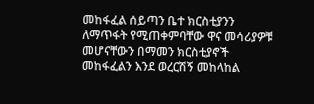መከፋፈል ሰይጣን ቤተ ክርስቲያንን ለማጥፋት የሚጠቀምባቸው ዋና መሳሪያዎቹ መሆናቸውን በማመን ክርስቲያኖች መከፋፈልን እንደ ወረርሽኝ መከላከል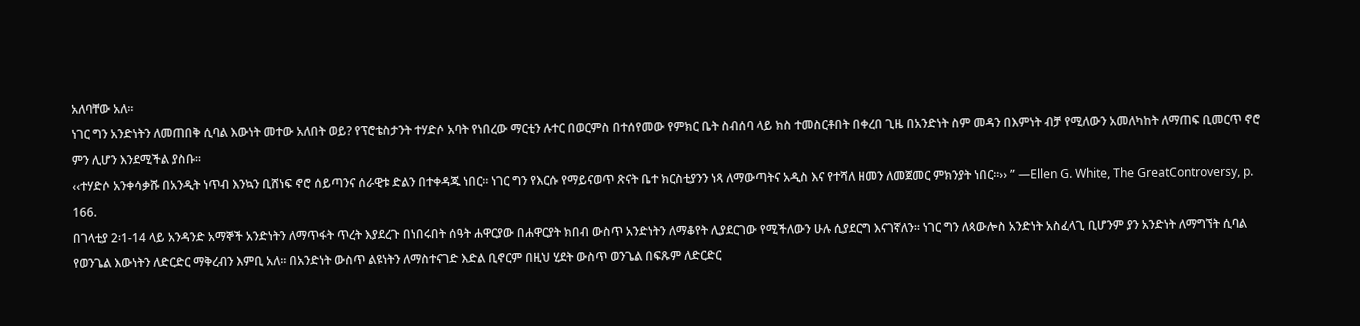አለባቸው አለ፡፡
ነገር ግን አንድነትን ለመጠበቅ ሲባል እውነት መተው አለበት ወይ? የፕሮቴስታንት ተሃድሶ አባት የነበረው ማርቲን ሉተር በወርምስ በተሰየመው የምክር ቤት ስብሰባ ላይ ክስ ተመስርቶበት በቀረበ ጊዜ በአንድነት ስም መዳን በእምነት ብቻ የሚለውን አመለካከት ለማጠፍ ቢመርጥ ኖሮ ምን ሊሆን እንደሚችል ያስቡ፡፡
‹‹ተሃድሶ አንቀሳቃሹ በአንዲት ነጥብ እንኳን ቢሸነፍ ኖሮ ሰይጣንና ሰራዊቱ ድልን በተቀዳጁ ነበር፡፡ ነገር ግን የእርሱ የማይናወጥ ጽናት ቤተ ክርስቲያንን ነጻ ለማውጣትና አዲስ እና የተሻለ ዘመን ለመጀመር ምክንያት ነበር፡፡›› ” —Ellen G. White, The GreatControversy, p. 166.
በገላቲያ 2፡1-14 ላይ አንዳንድ አማኞች አንድነትን ለማጥፋት ጥረት እያደረጉ በነበሩበት ሰዓት ሐዋርያው በሐዋርያት ክበብ ውስጥ አንድነትን ለማቆየት ሊያደርገው የሚችለውን ሁሉ ሲያደርግ እናገኛለን፡፡ ነገር ግን ለጳውሎስ አንድነት አስፈላጊ ቢሆንም ያን አንድነት ለማግኘት ሲባል የወንጌል እውነትን ለድርድር ማቅረብን እምቢ አለ፡፡ በአንድነት ውስጥ ልዩነትን ለማስተናገድ እድል ቢኖርም በዚህ ሂደት ውስጥ ወንጌል በፍጹም ለድርድር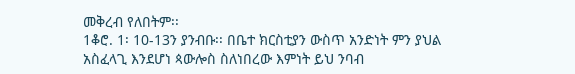መቅረብ የለበትም፡፡
1ቆሮ. 1፡ 10-13ን ያንብቡ፡፡ በቤተ ክርስቲያን ውስጥ አንድነት ምን ያህል አስፈላጊ እንደሆነ ጳውሎስ ስለነበረው እምነት ይህ ንባብ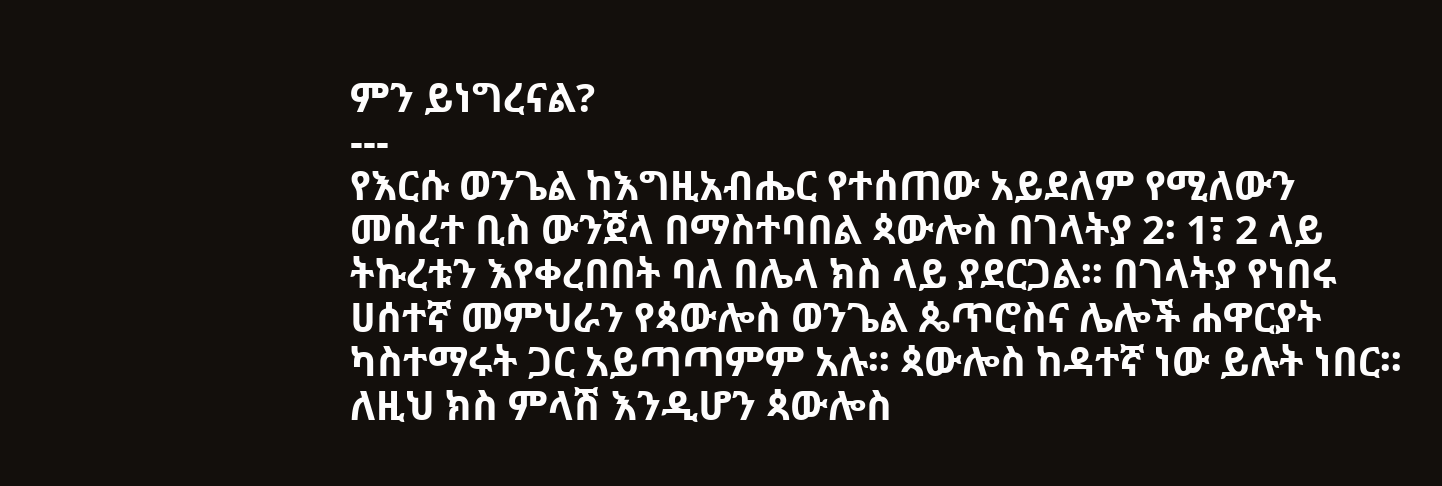ምን ይነግረናል?
---
የእርሱ ወንጌል ከእግዚአብሔር የተሰጠው አይደለም የሚለውን መሰረተ ቢስ ውንጀላ በማስተባበል ጳውሎስ በገላትያ 2፡ 1፣ 2 ላይ ትኩረቱን እየቀረበበት ባለ በሌላ ክስ ላይ ያደርጋል፡፡ በገላትያ የነበሩ ሀሰተኛ መምህራን የጳውሎስ ወንጌል ጴጥሮስና ሌሎች ሐዋርያት ካስተማሩት ጋር አይጣጣምም አሉ፡፡ ጳውሎስ ከዳተኛ ነው ይሉት ነበር፡፡
ለዚህ ክስ ምላሽ እንዲሆን ጳውሎስ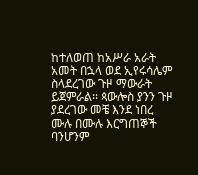ከተለወጠ ከአሥራ አራት አመት በኋላ ወደ ኢየሩሳሌም ስላደረገው ጉዞ ማውራት ይጀምራል፡፡ ጳውሎስ ያንን ጉዞ ያደረገው መቼ እንደ ነበረ ሙሉ በሙሉ እርግጠኞች ባንሆንም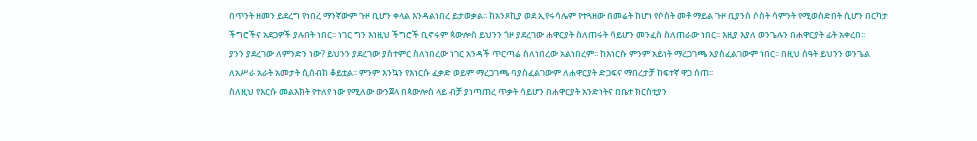በጥንት ዘመን ይደረግ የነበረ ማንኛውም ጉዞ ቢሆን ቀላል እንዳልነበረ ይታወቃል፡፡ ከአንጾኪያ ወደ ኢየሩሳሌም የተጓዘው በመሬት ከሆነ የሶስት መቶ ማይል ጉዞ ቢያንስ ሶስት ሳምንት የሚወስድበት ሲሆን በርካታ ችግሮችና አደጋዎች ያሉበት ነበር፡፡ ነገር ግን እነዚህ ችግሮች ቢኖሩም ጳውሎስ ይህንን ጎዞ ያደረገው ሐዋርያት ስለጠሩት ሳይሆን መንፈስ ስለጠራው ነበር፡፡ እዚያ እያለ ወንጌሉን በሐዋርያት ፊት አቀረበ፡፡
ያንን ያደረገው ለምንድን ነው? ይህንን ያደረገው ያስተምር ስለነበረው ነገር አንዳች ጥርጣሬ ስለነበረው አልነበረም፡፡ ከእነርሱ ምንም አይነት ማረጋገጫ አያስፈልገውም ነበር፡፡ በዚህ ሰዓት ይህንን ወንጌል ለአሥራ አራት አመታት ሲሰብክ ቆይቷል፡፡ ምንም እንኳን የእነርሱ ፈቃድ ወይም ማረጋገጫ ባያስፈልገውም ለሐዋርያት ድጋፍና ማበረታቻ ከፍተኛ ዋጋ ሰጠ፡፡
ስለዚህ የእርሱ መልእክት የተለየ ነው የሚለው ውንጀላ በጳውሎስ ላይ ብቻ ያነጣጠረ ጥቃት ሳይሆን በሐዋርያት አንድነትና በቤተ ክርስቲያን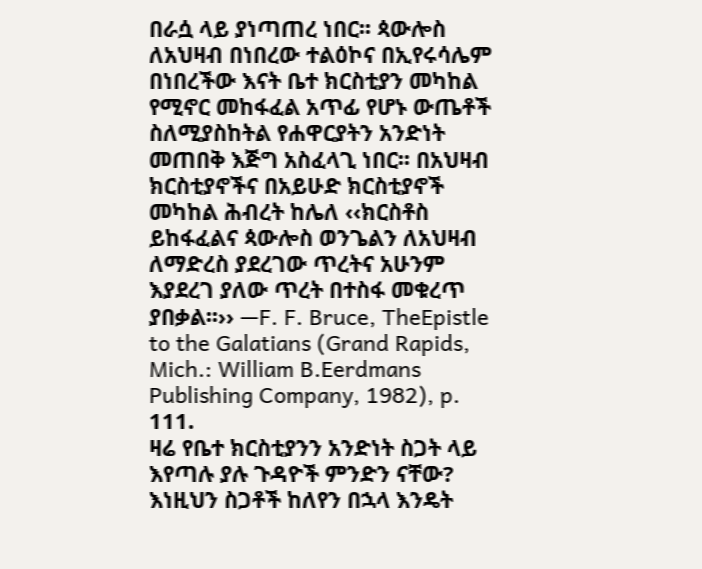በራሷ ላይ ያነጣጠረ ነበር፡፡ ጳውሎስ ለአህዛብ በነበረው ተልዕኮና በኢየሩሳሌም በነበረችው እናት ቤተ ክርስቲያን መካከል የሚኖር መከፋፈል አጥፊ የሆኑ ውጤቶች ስለሚያስከትል የሐዋርያትን አንድነት መጠበቅ እጅግ አስፈላጊ ነበር፡፡ በአህዛብ ክርስቲያኖችና በአይሁድ ክርስቲያኖች መካከል ሕብረት ከሌለ ‹‹ክርስቶስ ይከፋፈልና ጳውሎስ ወንጌልን ለአህዛብ ለማድረስ ያደረገው ጥረትና አሁንም እያደረገ ያለው ጥረት በተስፋ መቁረጥ ያበቃል፡፡›› —F. F. Bruce, TheEpistle to the Galatians (Grand Rapids, Mich.: William B.Eerdmans Publishing Company, 1982), p. 111.
ዛሬ የቤተ ክርስቲያንን አንድነት ስጋት ላይ እየጣሉ ያሉ ጉዳዮች ምንድን ናቸው? እነዚህን ስጋቶች ከለየን በኋላ እንዴት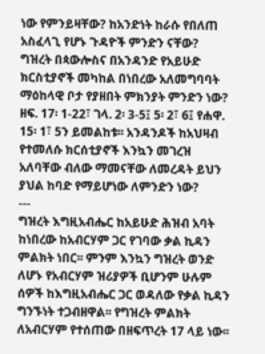ነው የምንይዛቸው? ከአንድነት ከራሱ የበለጠ አስፈላጊ የሆኑ ጉዳዮች ምንድን ናቸው?
ግዝረት በጳውሎስና በአንዳንድ የአይሁድ ክርስቲያኖች መካከል በነበረው አለመግባባት ማዕከላዊ ቦታ የያዘበት ምክንያት ምንድን ነው? ዘፍ. 17፡ 1-22፣ ገላ. 2፡ 3-5፤ 5፡ 2፣ 6፤ የሐዋ. 15፡ 1፣ 5ን ይመልከቱ፡፡ አንዳንዶች ከአህዛብ የተመለሱ ክርሰቲያኖች እንኳን መገረዝ አለባቸው ብለው ማመናቸው ለመረዳት ይህን ያህል ከባድ የማይሆነው ለምንድን ነው?
---
ግዝረት እግዚአብሔር ከአይሁድ ሕዝብ አባት ከነበረው ከአብርሃም ጋር የገባው ቃል ኪዳን ምልክት ነበር፡፡ ምንም እንኳን ግዝረት ወንድ ለሆኑ የአብርሃም ዝሪያዎች ቢሆንም ሁሉም ሰዎች ከእግዚአብሔር ጋር ወዳለው የቃል ኪዳን ግንኙነት ተጋብዘዋል፡፡ የግዝረት ምልክት ለአብርሃም የተሰጠው በዘፍጥረት 17 ላይ ነው፡፡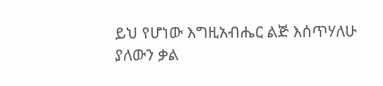ይህ የሆነው እግዚአብሔር ልጅ እሰጥሃለሁ ያለውን ቃል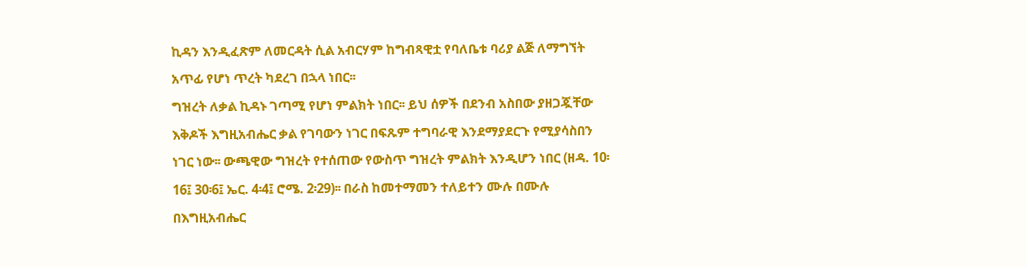ኪዳን እንዲፈጽም ለመርዳት ሲል አብርሃም ከግብጻዊቷ የባለቤቱ ባሪያ ልጅ ለማግኘት አጥፊ የሆነ ጥረት ካደረገ በኋላ ነበር፡፡
ግዝረት ለቃል ኪዳኑ ገጣሚ የሆነ ምልክት ነበር፡፡ ይህ ሰዎች በደንብ አስበው ያዘጋጇቸው እቅዶች እግዚአብሔር ቃል የገባውን ነገር በፍጹም ተግባራዊ እንደማያደርጉ የሚያሳስበን ነገር ነው፡፡ ውጫዊው ግዝረት የተሰጠው የውስጥ ግዝረት ምልክት እንዲሆን ነበር (ዘዳ. 10፡16፤ 30፡6፤ ኤር. 4፡4፤ ሮሜ. 2፡29)፡፡ በራስ ከመተማመን ተለይተን ሙሉ በሙሉ በእግዚአብሔር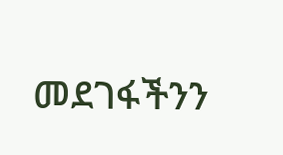መደገፋችንን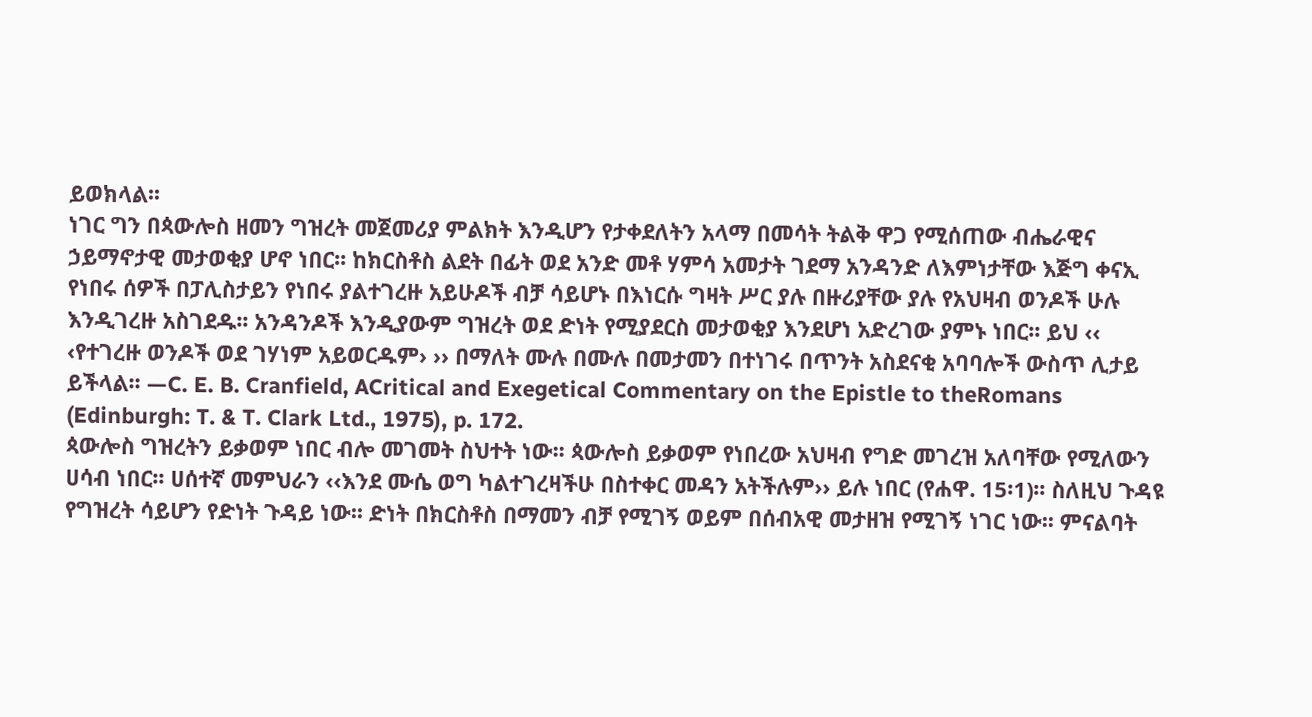ይወክላል፡፡
ነገር ግን በጳውሎስ ዘመን ግዝረት መጀመሪያ ምልክት እንዲሆን የታቀደለትን አላማ በመሳት ትልቅ ዋጋ የሚሰጠው ብሔራዊና ኃይማኖታዊ መታወቂያ ሆኖ ነበር፡፡ ከክርስቶስ ልደት በፊት ወደ አንድ መቶ ሃምሳ አመታት ገደማ አንዳንድ ለእምነታቸው እጅግ ቀናኢ የነበሩ ሰዎች በፓሊስታይን የነበሩ ያልተገረዙ አይሁዶች ብቻ ሳይሆኑ በእነርሱ ግዛት ሥር ያሉ በዙሪያቸው ያሉ የአህዛብ ወንዶች ሁሉ እንዲገረዙ አስገደዱ፡፡ አንዳንዶች እንዲያውም ግዝረት ወደ ድነት የሚያደርስ መታወቂያ እንደሆነ አድረገው ያምኑ ነበር፡፡ ይህ ‹‹ ‹የተገረዙ ወንዶች ወደ ገሃነም አይወርዱም› ›› በማለት ሙሉ በሙሉ በመታመን በተነገሩ በጥንት አስደናቂ አባባሎች ውስጥ ሊታይ ይችላል፡፡ —C. E. B. Cranfield, ACritical and Exegetical Commentary on the Epistle to theRomans (Edinburgh: T. & T. Clark Ltd., 1975), p. 172.
ጳውሎስ ግዝረትን ይቃወም ነበር ብሎ መገመት ስህተት ነው፡፡ ጳውሎስ ይቃወም የነበረው አህዛብ የግድ መገረዝ አለባቸው የሚለውን ሀሳብ ነበር፡፡ ሀሰተኛ መምህራን ‹‹እንደ ሙሴ ወግ ካልተገረዛችሁ በስተቀር መዳን አትችሉም›› ይሉ ነበር (የሐዋ. 15፡1)፡፡ ስለዚህ ጉዳዩ የግዝረት ሳይሆን የድነት ጉዳይ ነው፡፡ ድነት በክርስቶስ በማመን ብቻ የሚገኝ ወይም በሰብአዊ መታዘዝ የሚገኝ ነገር ነው፡፡ ምናልባት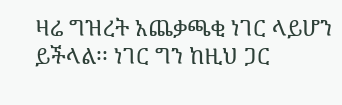ዛሬ ግዝረት አጨቃጫቂ ነገር ላይሆን ይችላል፡፡ ነገር ግን ከዚህ ጋር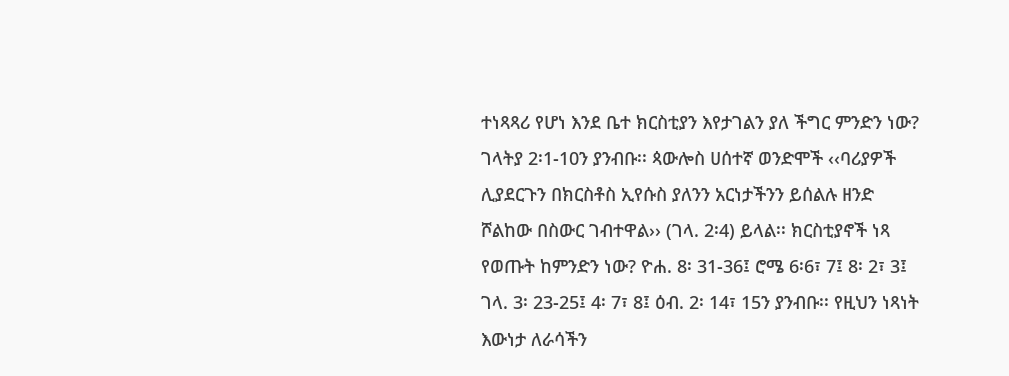ተነጻጻሪ የሆነ እንደ ቤተ ክርስቲያን እየታገልን ያለ ችግር ምንድን ነው?
ገላትያ 2፡1-10ን ያንብቡ፡፡ ጳውሎስ ሀሰተኛ ወንድሞች ‹‹ባሪያዎች ሊያደርጉን በክርስቶስ ኢየሱስ ያለንን አርነታችንን ይሰልሉ ዘንድ ሾልከው በስውር ገብተዋል›› (ገላ. 2፡4) ይላል፡፡ ክርስቲያኖች ነጻ የወጡት ከምንድን ነው? ዮሐ. 8፡ 31-36፤ ሮሜ 6፡6፣ 7፤ 8፡ 2፣ 3፤ ገላ. 3፡ 23-25፤ 4፡ 7፣ 8፤ ዕብ. 2፡ 14፣ 15ን ያንብቡ፡፡ የዚህን ነጻነት እውነታ ለራሳችን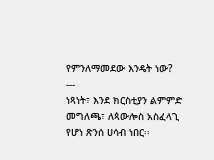የምንለማመደው እንዴት ነው?
---
ነጻነት፣ እንደ ክርስቲያን ልምምድ መግለጫ፣ ለጳውሎስ አስፈላጊ የሆነ ጽንሰ ሀሳብ ነበር፡፡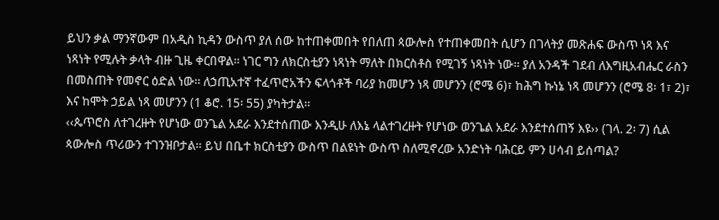ይህን ቃል ማንኛውም በአዲስ ኪዳን ውስጥ ያለ ሰው ከተጠቀመበት የበለጠ ጳውሎስ የተጠቀመበት ሲሆን በገላትያ መጽሐፍ ውስጥ ነጻ እና ነጻነት የሚሉት ቃላት ብዙ ጊዜ ቀርበዋል፡፡ ነገር ግን ለክርስቲያን ነጻነት ማለት በክርስቶስ የሚገኝ ነጻነት ነው፡፡ ያለ አንዳች ገደብ ለእግዚአብሔር ራስን በመስጠት የመኖር ዕድል ነው፡፡ ለኃጢአተኛ ተፈጥሮአችን ፍላጎቶች ባሪያ ከመሆን ነጻ መሆንን (ሮሜ 6)፣ ከሕግ ኩነኔ ነጻ መሆንን (ሮሜ 8፡ 1፣ 2)፣ እና ከሞት ኃይል ነጻ መሆንን (1 ቆሮ. 15፡ 55) ያካትታል፡፡
‹‹ጴጥሮስ ለተገረዙት የሆነው ወንጌል አደራ እንደተሰጠው እንዲሁ ለእኔ ላልተገረዙት የሆነው ወንጌል አደራ እንደተሰጠኝ እዩ›› (ገላ. 2፡ 7) ሲል ጳውሎስ ጥሪውን ተገንዝቦታል፡፡ ይህ በቤተ ክርስቲያን ውስጥ በልዩነት ውስጥ ስለሚኖረው አንድነት ባሕርይ ምን ሀሳብ ይሰጣል?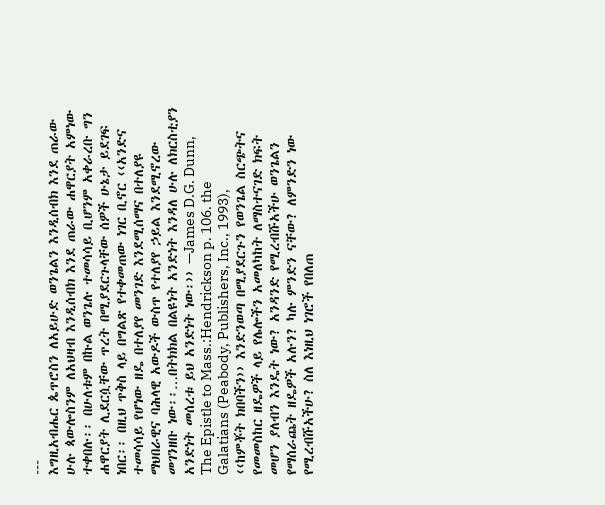---
እግዚአብሔር ጴጥሮስን ለአይሁድ ወንጌልን እንዲሰብክ እንደ ጠራው ሁሉ ጳውሎስንም ለአህዛብ እንዲሰብክ እንደ ጠራው ሐዋርያት አምነው ተቀበሉ፡፡ በሁለቱም በኩል ወንጌሉ ተመሳሳይ ቢሆንም አቀራረቡ ግን ሐዋርያት ሊደርሷቸው ጥረት በሚያደርጉላቸው ሰዎች ሁኔታ ይደገፍ ነበር፡፡ በዚህ ጥቅስ ላይ በግልጽ የተቀመጠው ነገር ቢኖር ‹‹አንድና ተመሳሳይ የሆነው ዘዴ በተለያየ መንገድ እንደሚሰማና በተለያዩ ማህበራዊና ባሕላዊ አውዶች ውስጥ የተለያየ ኃይል እንደሚኖረው መገንዘቡ ነው፡፡…በትክክል በልዩነት አንድነት እንዳለ ሁሉ ለክርስቲያን አንድነት መሰረቱ ይህ አንድነት ነው፡›› —James D.G. Dunn, The Epistle to Mass.:Hendrickson p. 106. the Galatians (Peabody, Publishers, Inc., 1993),
‹‹ከምቾት ክበባችን›› እንድንወጣ በሚያደርጉን የወንጌል ስርጭትና የመመስከር ዘዴዎች ላይ የሌሎችን አመለካከት ለማስተናገድ ክፍት መሆን ያለብን እንዴት ነው? አንዳንድ የሚረብሹአችሁ ወንጌልን የማሰራጨት ዘዴዎች አሉን? ካሉ ምንድን ናቸው? ለምንድን ነው የሚረብሹአችሁ? ስለ እነዚህ ነገሮች የበለጠ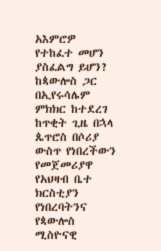አእምሮዎ የተከፈተ መሆን ያስፈልግ ይሆን?
ከጳውሎስ ጋር በኢየሩሳሌም ምክክር ከተደረገ ከጥቂት ጊዜ በኋላ ጴጥሮስ በሶሪያ ውስጥ የነበረችውን የመጀመሪያዋ የአህዛብ ቤተ ክርስቲያን የነበረባትንና የጳውሎስ ሚስዮናዊ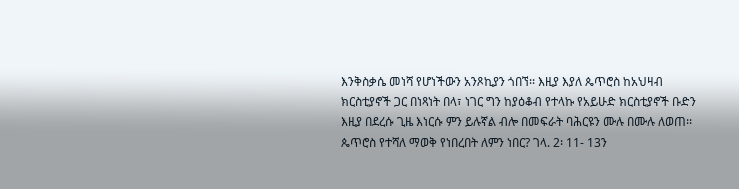እንቅስቃሴ መነሻ የሆነችውን አንጾኪያን ጎበኘ፡፡ እዚያ እያለ ጴጥሮስ ከአህዛብ ክርስቲያኖች ጋር በነጻነት በላ፣ ነገር ግን ከያዕቆብ የተላኩ የአይሁድ ክርስቲያኖች ቡድን እዚያ በደረሱ ጊዜ እነርሱ ምን ይሉኛል ብሎ በመፍራት ባሕርዩን ሙሉ በሙሉ ለወጠ፡፡
ጴጥሮስ የተሻለ ማወቅ የነበረበት ለምን ነበር? ገላ. 2፡ 11- 13ን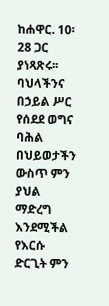ከሐዋር. 10፡ 28 ጋር ያነጻጽሩ፡፡ ባህላችንና በኃይል ሥር የሰደደ ወግና ባሕል በህይወታችን ውስጥ ምን ያህል ማድረግ እንደሚችል የእርሱ ድርጊት ምን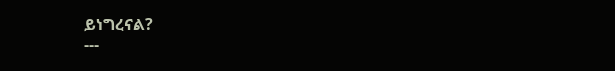ይነግረናል?
---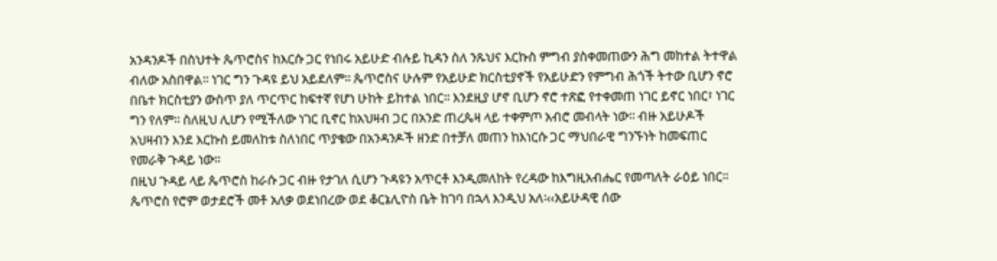አንዳንዶች በስህተት ጴጥሮስና ከእርሱ ጋር የነበሩ አይሁድ ብሉይ ኪዳን ስለ ንጹህና እርኩስ ምግብ ያስቀመጠውን ሕግ መከተል ትተዋል ብለው አስበዋል፡፡ ነገር ግን ጉዳዩ ይህ አይደለም፡፡ ጴጥሮስና ሁሉም የአይሁድ ክርስቲያኖች የአይሁድን የምግብ ሕጎች ትተው ቢሆን ኖሮ በቤተ ክርስቲያን ውስጥ ያለ ጥርጥር ከፍተኛ የሆነ ሁከት ይከተል ነበር፡፡ እንደዚያ ሆኖ ቢሆን ኖሮ ተጽፎ የተቀመጠ ነገር ይኖር ነበር፣ ነገር ግን የለም፡፡ ስለዚህ ሊሆን የሚችለው ነገር ቢኖር ከአህዛብ ጋር በአንድ ጠረጴዛ ላይ ተቀምጦ አብሮ መብላት ነው፡፡ ብዙ አይሁዶች አህዛብን እንደ እርኩስ ይመለከቱ ስለነበር ጥያቄው በአንዳንዶች ዘንድ በተቻለ መጠን ከእነርሱ ጋር ማህበራዊ ግንኙነት ከመፍጠር የመራቅ ጉዳይ ነው፡፡
በዚህ ጉዳይ ላይ ጴጥሮስ ከራሱ ጋር ብዙ የታገለ ሲሆን ጉዳዩን አጥርቶ እንዲመለከት የረዳው ከእግዚአብሔር የመጣለት ራዕይ ነበር፡፡ ጴጥሮስ የሮም ወታደሮች መቶ አለቃ ወደነበረው ወደ ቆርኔሊዮስ ቤት ከገባ በኋላ እንዲህ አለ፡‹‹አይሁዳዊ ሰው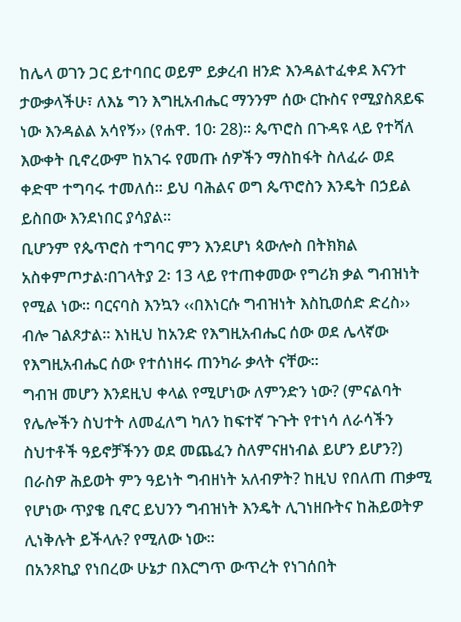ከሌላ ወገን ጋር ይተባበር ወይም ይቃረብ ዘንድ እንዳልተፈቀደ እናንተ ታውቃላችሁ፣ ለእኔ ግን እግዚአብሔር ማንንም ሰው ርኩስና የሚያስጸይፍ ነው እንዳልል አሳየኝ›› (የሐዋ. 10፡ 28)፡፡ ጴጥሮስ በጉዳዩ ላይ የተሻለ እውቀት ቢኖረውም ከአገሩ የመጡ ሰዎችን ማስከፋት ስለፈራ ወደ ቀድሞ ተግባሩ ተመለሰ፡፡ ይህ ባሕልና ወግ ጴጥሮስን እንዴት በኃይል ይስበው እንደነበር ያሳያል፡፡
ቢሆንም የጴጥሮስ ተግባር ምን እንደሆነ ጳውሎስ በትክክል አስቀምጦታል፡በገላትያ 2፡ 13 ላይ የተጠቀመው የግሪክ ቃል ግብዝነት የሚል ነው፡፡ ባርናባስ እንኳን ‹‹በእነርሱ ግብዝነት እስኪወሰድ ድረስ›› ብሎ ገልጾታል፡፡ እነዚህ ከአንድ የእግዚአብሔር ሰው ወደ ሌላኛው የእግዚአብሔር ሰው የተሰነዘሩ ጠንካራ ቃላት ናቸው፡፡
ግብዝ መሆን እንደዚህ ቀላል የሚሆነው ለምንድን ነው? (ምናልባት የሌሎችን ስህተት ለመፈለግ ካለን ከፍተኛ ጉጉት የተነሳ ለራሳችን ስህተቶች ዓይኖቻችንን ወደ መጨፈን ስለምናዘነብል ይሆን ይሆን?) በራስዎ ሕይወት ምን ዓይነት ግብዘነት አለብዎት? ከዚህ የበለጠ ጠቃሚ የሆነው ጥያቄ ቢኖር ይህንን ግብዝነት እንዴት ሊገነዘቡትና ከሕይወትዎ ሊነቅሉት ይችላሉ? የሚለው ነው፡፡
በአንጾኪያ የነበረው ሁኔታ በእርግጥ ውጥረት የነገሰበት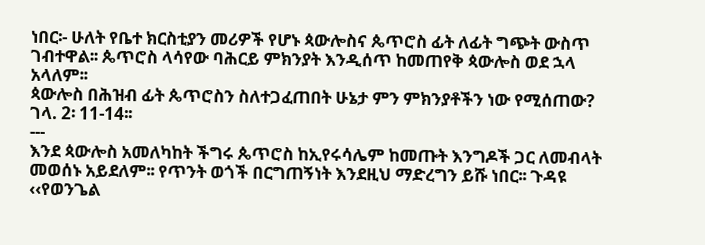ነበር፡- ሁለት የቤተ ክርስቲያን መሪዎች የሆኑ ጳውሎስና ጴጥሮስ ፊት ለፊት ግጭት ውስጥ ገብተዋል፡፡ ጴጥሮስ ላሳየው ባሕርይ ምክንያት እንዲሰጥ ከመጠየቅ ጳውሎስ ወደ ኋላ አላለም፡፡
ጳውሎስ በሕዝብ ፊት ጴጥሮስን ስለተጋፈጠበት ሁኔታ ምን ምክንያቶችን ነው የሚሰጠው? ገላ. 2፡ 11-14፡፡
---
እንደ ጳውሎስ አመለካከት ችግሩ ጴጥሮስ ከኢየሩሳሌም ከመጡት እንግዶች ጋር ለመብላት መወሰኑ አይደለም፡፡ የጥንት ወጎች በርግጠኝነት እንደዚህ ማድረግን ይሹ ነበር፡፡ ጉዳዩ ‹‹የወንጌል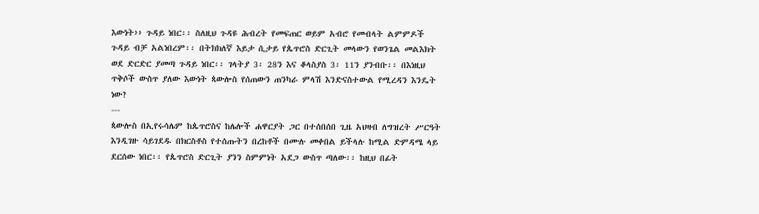እውነት›› ጉዳይ ነበር፡፡ ስለዚህ ጉዳዩ ሕብረት የመፍጠር ወይም አብሮ የመብላት ልምምዶች ጉዳይ ብቻ አልነበረም፡፡ በትክክለኛ እይታ ሲታይ የጴጥሮስ ድርጊት መላውን የወንጌል መልእክት ወደ ድርድር ያመጣ ጉዳይ ነበር፡፡ ገላትያ 3፡ 28ን እና ቆላስያስ 3፡ 11ን ያንብቡ፡፡ በእነዚህ ጥቅሶች ውስጥ ያለው እውነት ጳውሎስ የሰጠውን ጠንካራ ምላሽ እንድናስተውል የሚረዳን እንዴት ነው?
---
ጳውሎስ በኢየሩሳሌም ከጴጥሮስና ከሌሎች ሐዋርያት ጋር በተሰበሰበ ጊዜ አህዛብ ለግዝረት ሥርዓት እንዲገዙ ሳይገደዱ በክርስቶስ የተሰጡትን በረከቶች በሙሉ መቀበል ይችላሉ ከሚል ድምዳሜ ላይ ደርሰው ነበር፡፡ የጴጥሮስ ድርጊት ያንን ስምምነት አደጋ ውስጥ ጣለው፡፡ ከዚህ በፊት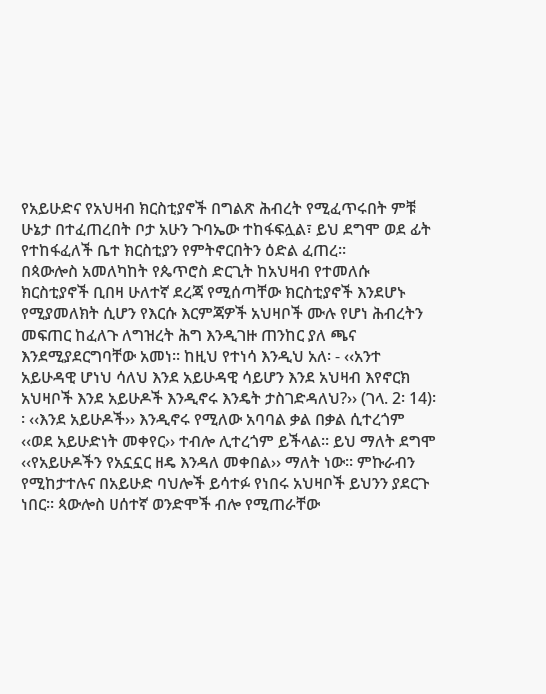የአይሁድና የአህዛብ ክርስቲያኖች በግልጽ ሕብረት የሚፈጥሩበት ምቹ ሁኔታ በተፈጠረበት ቦታ አሁን ጉባኤው ተከፋፍሏል፣ ይህ ደግሞ ወደ ፊት የተከፋፈለች ቤተ ክርስቲያን የምትኖርበትን ዕድል ፈጠረ፡፡
በጳውሎስ አመለካከት የጴጥሮስ ድርጊት ከአህዛብ የተመለሱ ክርስቲያኖች ቢበዛ ሁለተኛ ደረጃ የሚሰጣቸው ክርስቲያኖች እንደሆኑ የሚያመለክት ሲሆን የእርሱ እርምጃዎች አህዛቦች ሙሉ የሆነ ሕብረትን መፍጠር ከፈለጉ ለግዝረት ሕግ እንዲገዙ ጠንከር ያለ ጫና እንደሚያደርግባቸው አመነ፡፡ ከዚህ የተነሳ እንዲህ አለ፡ - ‹‹አንተ አይሁዳዊ ሆነህ ሳለህ እንደ አይሁዳዊ ሳይሆን እንደ አህዛብ እየኖርክ አህዛቦች እንደ አይሁዶች እንዲኖሩ እንዴት ታስገድዳለህ?›› (ገላ. 2፡ 14)፡፡ ‹‹እንደ አይሁዶች›› እንዲኖሩ የሚለው አባባል ቃል በቃል ሲተረጎም ‹‹ወደ አይሁድነት መቀየር›› ተብሎ ሊተረጎም ይችላል፡፡ ይህ ማለት ደግሞ ‹‹የአይሁዶችን የአኗኗር ዘዴ እንዳለ መቀበል›› ማለት ነው፡፡ ምኩራብን የሚከታተሉና በአይሁድ ባህሎች ይሳተፉ የነበሩ አህዛቦች ይህንን ያደርጉ ነበር፡፡ ጳውሎስ ሀሰተኛ ወንድሞች ብሎ የሚጠራቸው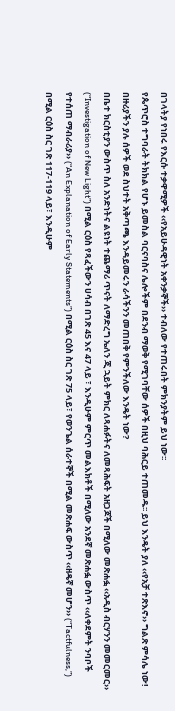በገላትያ የነበሩ የእርሱ ተቃዋሚዎች ‹‹የአይሁዳዊነት አቀንቃኞች›› ተብለው የተጠሩበት ምክንያትም ይህ ነው፡፡
የጴጥሮስ ተግባራት ትክክል የሆኑ ይመስል ባርናባስና ሌሎችም በደንብ ማወቅ የሚገባቸው ሰዎች በዚህ ባሕርይ ተጠመዱ፡፡ ይህ እንዴት ያለ ‹‹የአቻ ተጽእኖ›› ግልጽ ምሳሌ ነው! በዙሪያችን ያሉ ሰዎች ወደ ስህተት አቅጣጫ እንዳይመሩን ራሳችንን መጠበቅ የምንችለው እንዴት ነው?
በቤተ ክርስቲያን ውስጥ ስለ አንድነትና ልዩነት ተጨማሪ ጥናት ለማድረግ ኤለን ጂ ኋይት ምክር ለጻሐፉትና ለመጻሕፍት አዘጋጆች በሚለው መጽሐፏ ‹‹አዲስ ብርሃንን መመርመር›› (“Investigation of New Light”) በሚል ርዕስ የጻፈችውን ሀሳብ በገጽ 45 እና 47 ላይ ፣ እንዲሁም ምርጥ መልእክቶች በሚለው አንደኛ መጽሐፏ ውስጥ ‹‹ለቀደምት ንባቦች የተሰጠ ማብራሪያ›› (“An Explanation of Early Statements”) በሚል ርዕስ ስር ገጽ 75 ላይ፣ የወንጌል ሰራተኞች በሚል መጽሐፍ ውስጥ ‹‹ዘዴኛ መሆን›› (“Tactfulness,”) በሚል ርዕስ ስር ገጽ 117-119 ላይ፣ እንዲሁም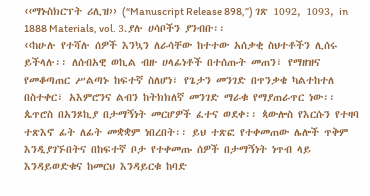‹‹ማኑስክርፕት ሪሊዝ›› (“Manuscript Release 898,”) ገጽ 1092, 1093, in 1888 Materials, vol. 3.ያሉ ሀሳቦችን ያንብቡ፡፡
‹‹ከሁሉ የተሻሉ ሰዎች እንኳን ለራሳቸው ከተተው አሰቃቂ ስህተቶችን ሊሰሩ ይችላሉ፡፡ ለሰብአዊ ወኪል ብዙ ሀላፊነቶች በተሰጡት መጠን፣ የማዘዝና የመቆጣጠር ሥልጣኑ ከፍተኛ ስለሆነ፣ የጌታን መንገድ በጥንቃቄ ካልተከተለ በስተቀር፣ አእምሮንና ልብን ከትክክለኛ መንገድ ማራቁ የማያጠራጥር ነው፡፡ ጴጥሮስ በአንጾኪያ በታማኝነት መርሆዎች ፈተና ወደቀ፡፡ ጳውሎስ የእርሱን የተዛባ ተጽእኖ ፊት ለፊት መቋቋም ነበረበት፡፡ ይህ ተጽፎ የተቀመጠው ሌሎች ጥቅም እንዲያገኙበትና በከፍተኛ ቦታ የተቀመጡ ሰዎች በታማኝነት ነጥብ ላይ እንዳይወድቁና ከመርህ እንዳይርቁ ከባድ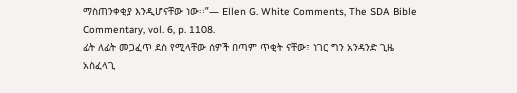ማስጠንቀቂያ እንዲሆናቸው ነው፡፡”— Ellen G. White Comments, The SDA Bible Commentary, vol. 6, p. 1108.
ፊት ለፊት መጋፈጥ ደስ የሚላቸው ሰዎች በጣም ጥቂት ናቸው፣ ነገር ግን አንዳንድ ጊዜ አስፈላጊ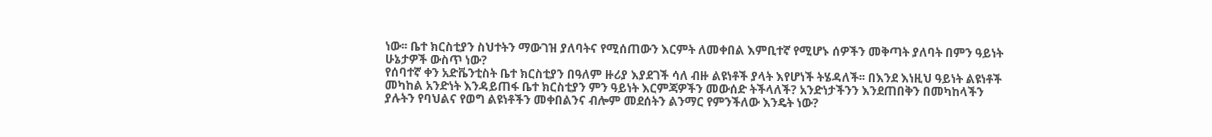ነው፡፡ ቤተ ክርስቲያን ስህተትን ማውገዝ ያለባትና የሚሰጠውን እርምት ለመቀበል እምቢተኛ የሚሆኑ ሰዎችን መቅጣት ያለባት በምን ዓይነት ሁኔታዎች ውስጥ ነው?
የሰባተኛ ቀን አድቬንቲስት ቤተ ክርስቲያን በዓለም ዙሪያ እያደገች ሳለ ብዙ ልዩነቶች ያላት እየሆነች ትሄዳለች፡፡ በእንደ እነዚህ ዓይነት ልዩነቶች መካከል አንድነት እንዳይጠፋ ቤተ ክርስቲያን ምን ዓይነት እርምጃዎችን መውሰድ ትችላለች? አንድነታችንን እንደጠበቅን በመካከላችን ያሉትን የባህልና የወግ ልዩነቶችን መቀበልንና ብሎም መደሰትን ልንማር የምንችለው እንዴት ነው?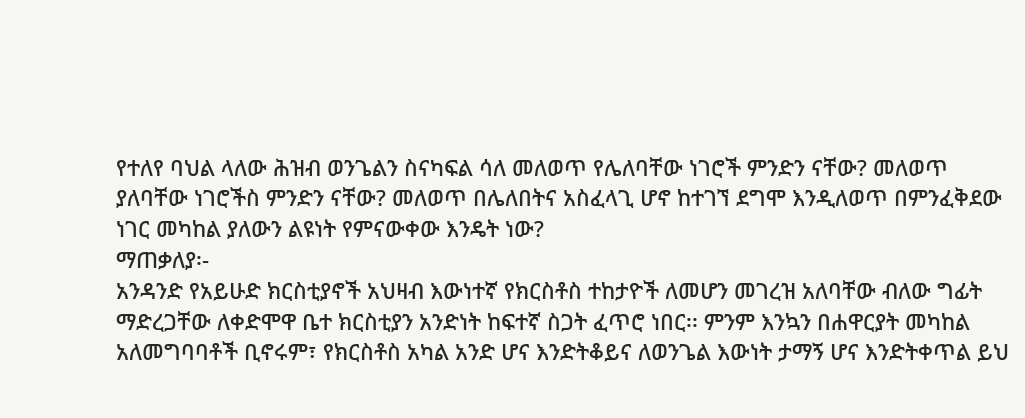የተለየ ባህል ላለው ሕዝብ ወንጌልን ስናካፍል ሳለ መለወጥ የሌለባቸው ነገሮች ምንድን ናቸው? መለወጥ ያለባቸው ነገሮችስ ምንድን ናቸው? መለወጥ በሌለበትና አስፈላጊ ሆኖ ከተገኘ ደግሞ እንዲለወጥ በምንፈቅደው ነገር መካከል ያለውን ልዩነት የምናውቀው እንዴት ነው?
ማጠቃለያ፡-
አንዳንድ የአይሁድ ክርስቲያኖች አህዛብ እውነተኛ የክርስቶስ ተከታዮች ለመሆን መገረዝ አለባቸው ብለው ግፊት ማድረጋቸው ለቀድሞዋ ቤተ ክርስቲያን አንድነት ከፍተኛ ስጋት ፈጥሮ ነበር፡፡ ምንም እንኳን በሐዋርያት መካከል አለመግባባቶች ቢኖሩም፣ የክርስቶስ አካል አንድ ሆና እንድትቆይና ለወንጌል እውነት ታማኝ ሆና እንድትቀጥል ይህ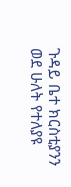ጉዳይ ቤተ ክርስቲያንን ወደ ሁለት የተለያዩ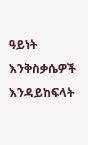ዓይነት እንቅስቃሴዎች እንዳይከፍላት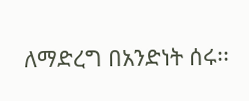ለማድረግ በአንድነት ሰሩ፡፡